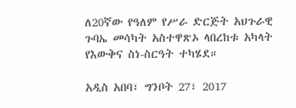ለ20ኛው የዓለም የሥራ ድርጅት አህጉራዊ ጉባኤ መሳካት አስተዋጽኦ ላበረከቱ አካላት የእውቅና ስነ-ስርዓት ተካሄደ።

አዲስ አበባ፣ ግንቦት 27፣ 2017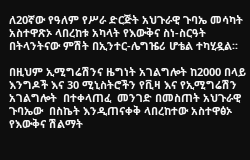ለ20ኛው የዓለም የሥራ ድርጅት አህጉራዊ ጉባኤ መሳካት አስተዋጽኦ ላበረከቱ አካላት የእውቅና ስነ-ስርዓት በትላንትናው ምሽት በኢንተር-ሌግዤሪ ሆቴል ተካሂዷል፡፡

በዚህም ኢሚግሬሽንና ዜግነት አገልግሎት ከ2000 በላይ እንግዶች እና 30 ሚኒስትሮችን የቪዛ እና የኢሚግሬሽን አገልግሎት  በተቀላጠፈ  መንገድ በመስጠት አህጉራዊ ጉባኤው  በስኬት እንዲጠናቀቅ ላበረከተው አስተዋፅኦ የእውቅና ሽልማት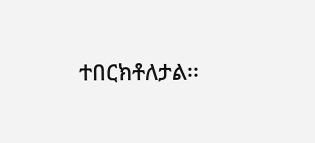ተበርክቶለታል፡፡